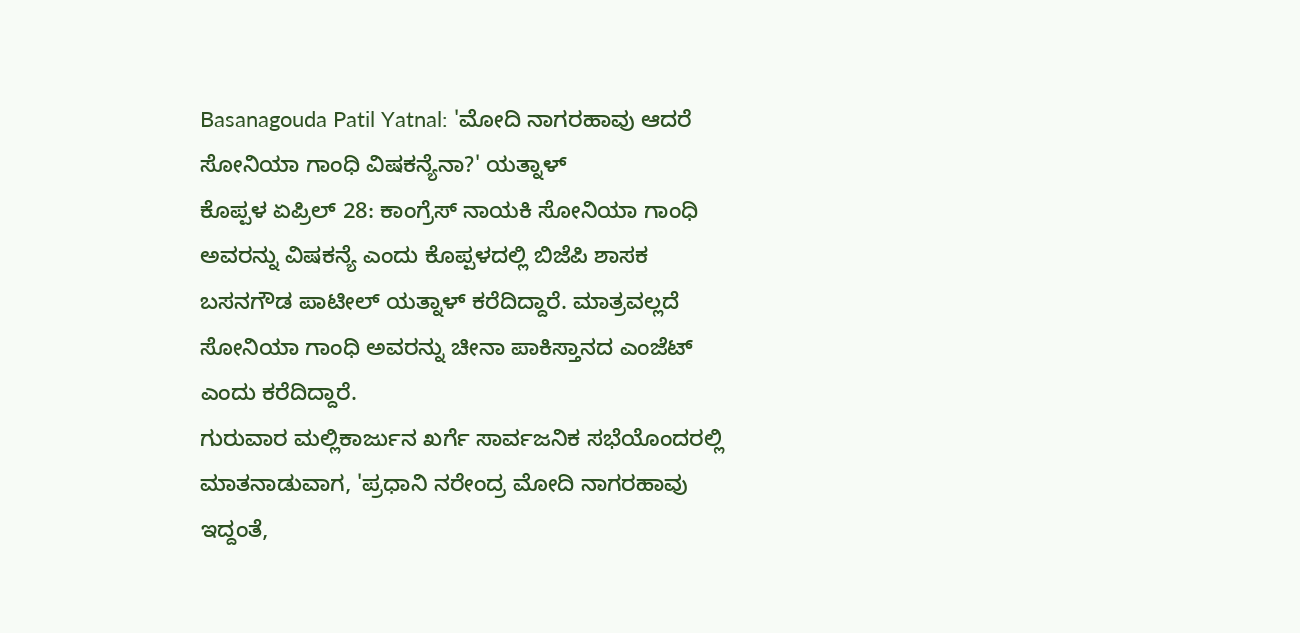Basanagouda Patil Yatnal: 'ಮೋದಿ ನಾಗರಹಾವು ಆದರೆ ಸೋನಿಯಾ ಗಾಂಧಿ ವಿಷಕನ್ಯೆನಾ?' ಯತ್ನಾಳ್
ಕೊಪ್ಪಳ ಏಪ್ರಿಲ್ 28: ಕಾಂಗ್ರೆಸ್ ನಾಯಕಿ ಸೋನಿಯಾ ಗಾಂಧಿ ಅವರನ್ನು ವಿಷಕನ್ಯೆ ಎಂದು ಕೊಪ್ಪಳದಲ್ಲಿ ಬಿಜೆಪಿ ಶಾಸಕ ಬಸನಗೌಡ ಪಾಟೀಲ್ ಯತ್ನಾಳ್ ಕರೆದಿದ್ದಾರೆ. ಮಾತ್ರವಲ್ಲದೆ ಸೋನಿಯಾ ಗಾಂಧಿ ಅವರನ್ನು ಚೀನಾ ಪಾಕಿಸ್ತಾನದ ಎಂಜೆಟ್ ಎಂದು ಕರೆದಿದ್ದಾರೆ.
ಗುರುವಾರ ಮಲ್ಲಿಕಾರ್ಜುನ ಖರ್ಗೆ ಸಾರ್ವಜನಿಕ ಸಭೆಯೊಂದರಲ್ಲಿ ಮಾತನಾಡುವಾಗ, 'ಪ್ರಧಾನಿ ನರೇಂದ್ರ ಮೋದಿ ನಾಗರಹಾವು ಇದ್ದಂತೆ,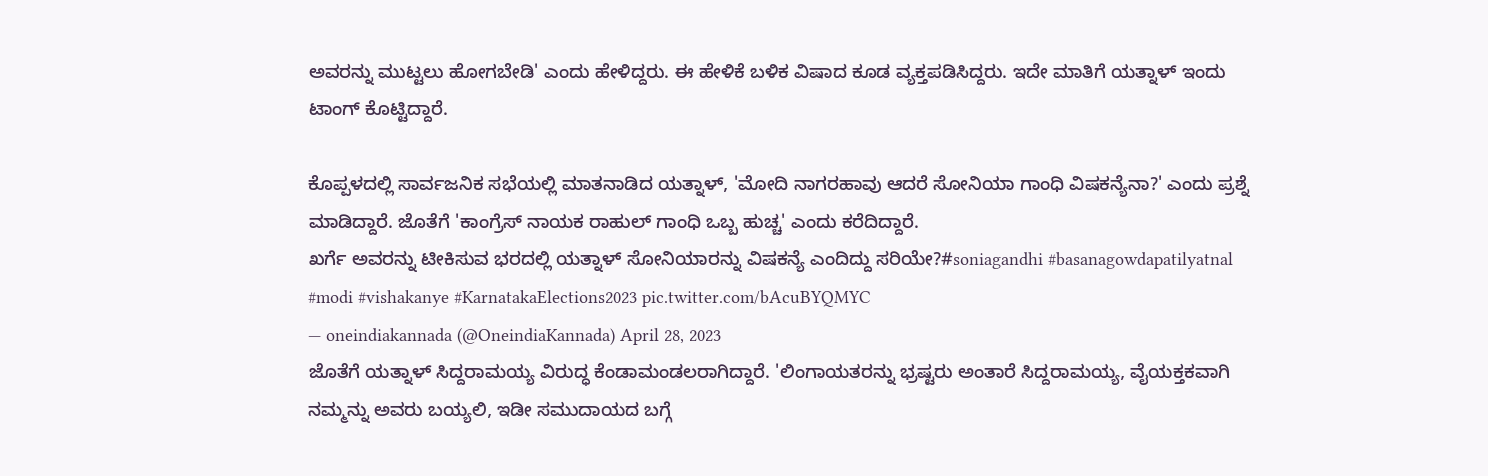ಅವರನ್ನು ಮುಟ್ಟಲು ಹೋಗಬೇಡಿ' ಎಂದು ಹೇಳಿದ್ದರು. ಈ ಹೇಳಿಕೆ ಬಳಿಕ ವಿಷಾದ ಕೂಡ ವ್ಯಕ್ತಪಡಿಸಿದ್ದರು. ಇದೇ ಮಾತಿಗೆ ಯತ್ನಾಳ್ ಇಂದು ಟಾಂಗ್ ಕೊಟ್ಟಿದ್ದಾರೆ.

ಕೊಪ್ಪಳದಲ್ಲಿ ಸಾರ್ವಜನಿಕ ಸಭೆಯಲ್ಲಿ ಮಾತನಾಡಿದ ಯತ್ನಾಳ್, 'ಮೋದಿ ನಾಗರಹಾವು ಆದರೆ ಸೋನಿಯಾ ಗಾಂಧಿ ವಿಷಕನ್ಯೆನಾ?' ಎಂದು ಪ್ರಶ್ನೆ ಮಾಡಿದ್ದಾರೆ. ಜೊತೆಗೆ 'ಕಾಂಗ್ರೆಸ್ ನಾಯಕ ರಾಹುಲ್ ಗಾಂಧಿ ಒಬ್ಬ ಹುಚ್ಚ' ಎಂದು ಕರೆದಿದ್ದಾರೆ.
ಖರ್ಗೆ ಅವರನ್ನು ಟೀಕಿಸುವ ಭರದಲ್ಲಿ ಯತ್ನಾಳ್ ಸೋನಿಯಾರನ್ನು ವಿಷಕನ್ಯೆ ಎಂದಿದ್ದು ಸರಿಯೇ?#soniagandhi #basanagowdapatilyatnal #modi #vishakanye #KarnatakaElections2023 pic.twitter.com/bAcuBYQMYC
— oneindiakannada (@OneindiaKannada) April 28, 2023
ಜೊತೆಗೆ ಯತ್ನಾಳ್ ಸಿದ್ದರಾಮಯ್ಯ ವಿರುದ್ಧ ಕೆಂಡಾಮಂಡಲರಾಗಿದ್ದಾರೆ. 'ಲಿಂಗಾಯತರನ್ನು ಭ್ರಷ್ಟರು ಅಂತಾರೆ ಸಿದ್ದರಾಮಯ್ಯ, ವೈಯಕ್ತಕವಾಗಿ ನಮ್ಮನ್ನು ಅವರು ಬಯ್ಯಲಿ, ಇಡೀ ಸಮುದಾಯದ ಬಗ್ಗೆ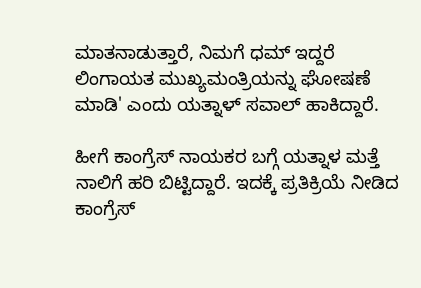ಮಾತನಾಡುತ್ತಾರೆ, ನಿಮಗೆ ಧಮ್ ಇದ್ದರೆ ಲಿಂಗಾಯತ ಮುಖ್ಯಮಂತ್ರಿಯನ್ನು ಘೋಷಣೆ ಮಾಡಿ' ಎಂದು ಯತ್ನಾಳ್ ಸವಾಲ್ ಹಾಕಿದ್ದಾರೆ.

ಹೀಗೆ ಕಾಂಗ್ರೆಸ್ ನಾಯಕರ ಬಗ್ಗೆ ಯತ್ನಾಳ ಮತ್ತೆ ನಾಲಿಗೆ ಹರಿ ಬಿಟ್ಟಿದ್ದಾರೆ. ಇದಕ್ಕೆ ಪ್ರತಿಕ್ರಿಯೆ ನೀಡಿದ ಕಾಂಗ್ರೆಸ್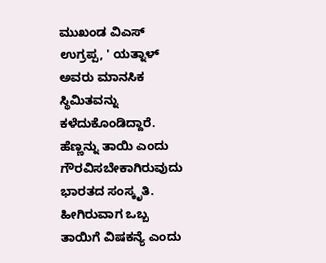ಮುಖಂಡ ವಿಎಸ್ ಉಗ್ರಪ್ಪ, ' ಯತ್ನಾಳ್ ಅವರು ಮಾನಸಿಕ ಸ್ಥಿಮಿತವನ್ನು ಕಳೆದುಕೊಂಡಿದ್ದಾರೆ. ಹೆಣ್ಣನ್ನು ತಾಯಿ ಎಂದು ಗೌರವಿಸಬೇಕಾಗಿರುವುದು ಭಾರತದ ಸಂಸ್ಕೃತಿ. ಹೀಗಿರುವಾಗ ಒಬ್ಬ ತಾಯಿಗೆ ವಿಷಕನ್ಯೆ ಎಂದು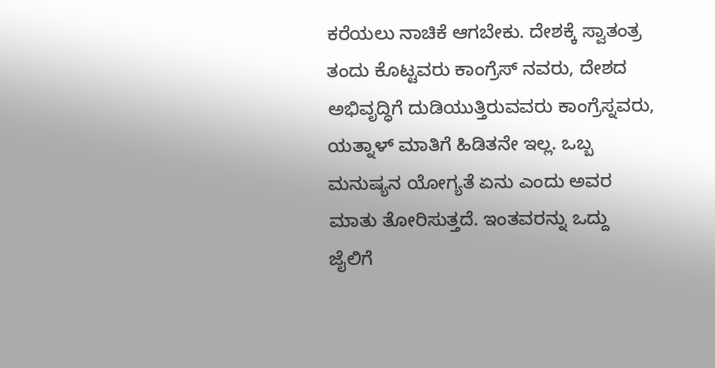ಕರೆಯಲು ನಾಚಿಕೆ ಆಗಬೇಕು. ದೇಶಕ್ಕೆ ಸ್ವಾತಂತ್ರ ತಂದು ಕೊಟ್ಟವರು ಕಾಂಗ್ರೆಸ್ ನವರು, ದೇಶದ ಅಭಿವೃದ್ಧಿಗೆ ದುಡಿಯುತ್ತಿರುವವರು ಕಾಂಗ್ರೆಸ್ನವರು, ಯತ್ನಾಳ್ ಮಾತಿಗೆ ಹಿಡಿತನೇ ಇಲ್ಲ. ಒಬ್ಬ ಮನುಷ್ಯನ ಯೋಗ್ಯತೆ ಏನು ಎಂದು ಅವರ ಮಾತು ತೋರಿಸುತ್ತದೆ. ಇಂತವರನ್ನು ಒದ್ದು ಜೈಲಿಗೆ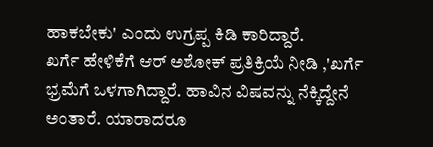ಹಾಕಬೇಕು' ಎಂದು ಉಗ್ರಪ್ಪ ಕಿಡಿ ಕಾರಿದ್ದಾರೆ.
ಖರ್ಗೆ ಹೇಳಿಕೆಗೆ ಆರ್ ಅಶೋಕ್ ಪ್ರತಿಕ್ರಿಯೆ ನೀಡಿ ,'ಖರ್ಗೆ ಭ್ರಮೆಗೆ ಒಳಗಾಗಿದ್ದಾರೆ. ಹಾವಿನ ವಿಷವನ್ನು ನೆಕ್ಕಿದ್ದೇನೆ ಅಂತಾರೆ. ಯಾರಾದರೂ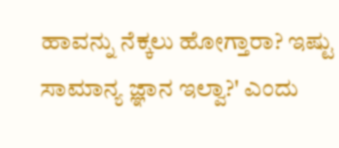ಹಾವನ್ನು ನೆಕ್ಕಲು ಹೋಗ್ತಾರಾ? ಇಷ್ಟು ಸಾಮಾನ್ಯ ಜ್ಞಾನ ಇಲ್ವಾ?' ಎಂದು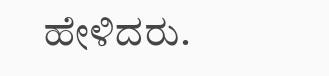ಹೇಳಿದರು.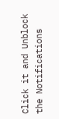Click it and Unblock the Notifications